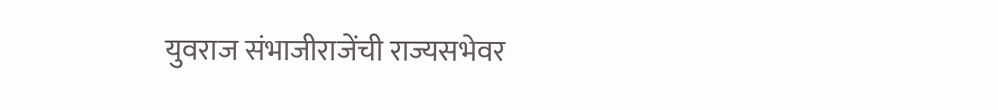युवराज संभाजीराजेंची राज्यसभेवर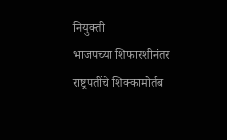नियुक्ती
भाजपच्या शिफारशीनंतर राष्ट्रपतींचे शिक्कामोर्तब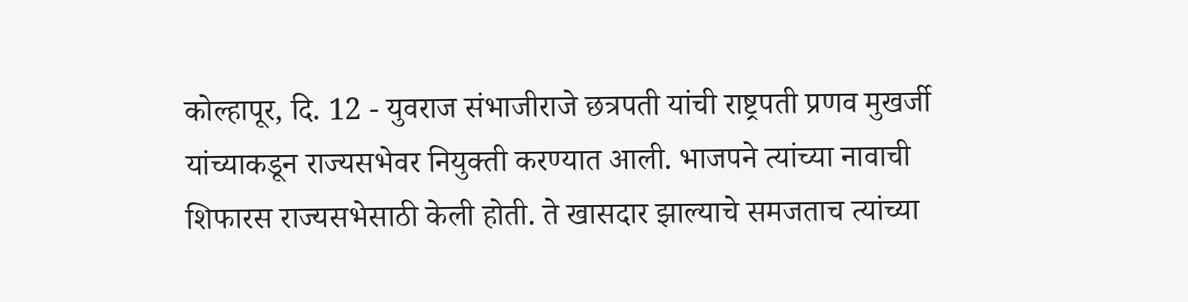कोल्हापूर, दि. 12 - युवराज संभाजीराजे छत्रपती यांची राष्ट्रपती प्रणव मुखर्जी यांच्याकडून राज्यसभेवर नियुक्ती करण्यात आली. भाजपने त्यांच्या नावाची शिफारस राज्यसभेसाठी केली होती. ते खासदार झाल्याचे समजताच त्यांच्या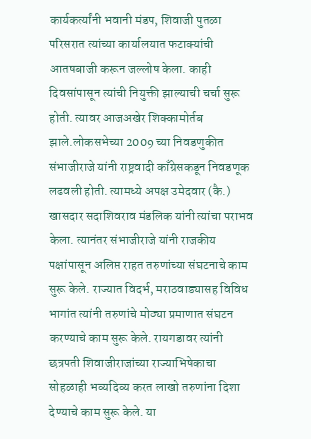कार्यकर्त्यांनी भवानी मंडप, शिवाजी पुतळा परिसरात त्यांच्या कार्यालयात फटाक्यांची आतषबाजी करून जल्लोष केला. काही दिवसांपासून त्यांची नियुक्ती झाल्याची चर्चा सुरू होती. त्यावर आजअखेर शिक्कामोर्तब झाले.लोकसभेच्या 2009 च्या निवडणुकीत संभाजीराजे यांनी राष्ट्रवादी काँग्रेसकडून निवडणूक लढवली होती. त्यामध्ये अपक्ष उमेदवार (कै.) खासदार सदाशिवराव मंडलिक यांनी त्यांचा पराभव केला. त्यानंतर संभाजीराजे यांनी राजकीय पक्षांपासून अलिप्त राहत तरुणांच्या संघटनाचे काम सुरू केले. राज्यात विदर्भ, मराठवाड्यासह विविध भागांत त्यांनी तरुणांचे मोठ्या प्रमाणात संघटन करण्याचे काम सुरू केले. रायगडावर त्यांनी छत्रपती शिवाजीराजांच्या राज्याभिषेकाचा सोहळाही भव्यदिव्य करत लाखो तरुणांना दिशा देण्याचे काम सुरू केले. या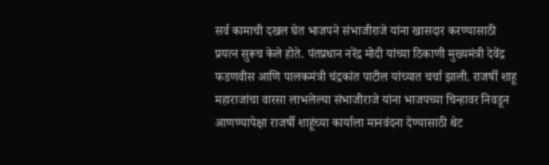सर्व कामाची दखल घेत भाजपने संभाजीराजे यांना खासदार करण्यासाठी प्रयत्न सुरूच केले होते. पंतप्रधान नरेंद्र मोदी यांच्या ठिकाणी मुख्यमंत्री देवेंद्र फडणवीस आणि पालकमंत्री चंद्रकांत पाटील यांच्यात चर्चा झाली. राजर्षी शाहू महाराजांचा वारसा लाभलेल्या संभाजीराजे यांना भाजपच्या चिन्हावर निवडून आणण्यापेक्षा राजर्षी शाहूंच्या कार्याला मानवंदना देण्यासाठी थेट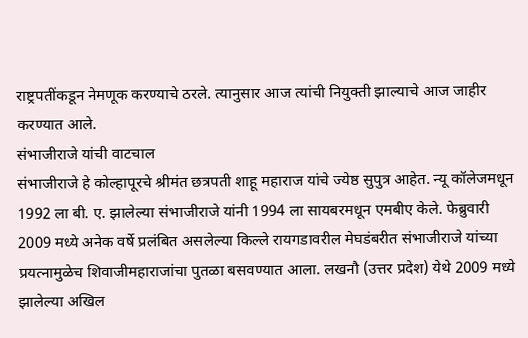राष्ट्रपतींकडून नेमणूक करण्याचे ठरले. त्यानुसार आज त्यांची नियुक्ती झाल्याचे आज जाहीर करण्यात आले.
संभाजीराजे यांची वाटचाल
संभाजीराजे हे कोल्हापूरचे श्रीमंत छत्रपती शाहू महाराज यांचे ज्येष्ठ सुपुत्र आहेत. न्यू कॉलेजमधून 1992 ला बी. ए. झालेल्या संभाजीराजे यांनी 1994 ला सायबरमधून एमबीए केले. फेब्रुवारी 2009 मध्ये अनेक वर्षे प्रलंबित असलेल्या किल्ले रायगडावरील मेघडंबरीत संभाजीराजे यांच्या प्रयत्नामुळेच शिवाजीमहाराजांचा पुतळा बसवण्यात आला. लखनौ (उत्तर प्रदेश) येथे 2009 मध्ये झालेल्या अखिल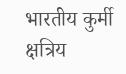भारतीय कुर्मी क्षत्रिय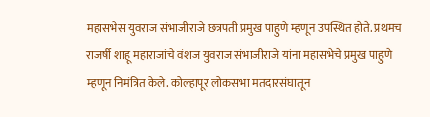महासभेस युवराज संभाजीराजे छत्रपती प्रमुख पाहुणे म्हणून उपस्थित होते. प्रथमच राजर्षी शाहू महाराजांचे वंशज युवराज संभाजीराजे यांना महासभेचे प्रमुख पाहुणे म्हणून निमंत्रित केले. कोल्हापूर लोकसभा मतदारसंघातून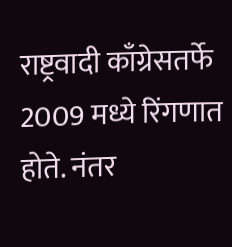राष्ट्रवादी काँग्रेसतर्फे 2009 मध्ये रिंगणात होते. नंतर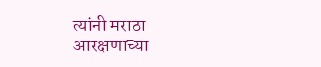त्यांनी मराठा आरक्षणाच्या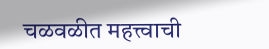चळवळीत महत्त्वाची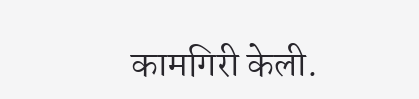कामगिरी केली.